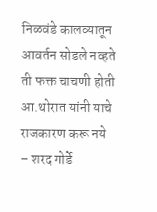निळवंडे कालव्यातून आवर्तन सोडले नव्हते ती फक्त चाचणी होती आ.थोरात यांनी याचे राजकारण करू नये – शरद गोर्डे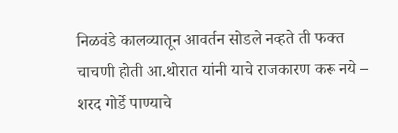निळवंडे कालव्यातून आवर्तन सोडले नव्हते ती फक्त चाचणी होती आ.थोरात यांनी याचे राजकारण करू नये – शरद गोर्डे पाण्याचे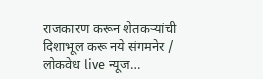राजकारण करून शेतकऱ्यांची दिशाभूल करू नये संगमनेर / लोकवेध live न्यूज…